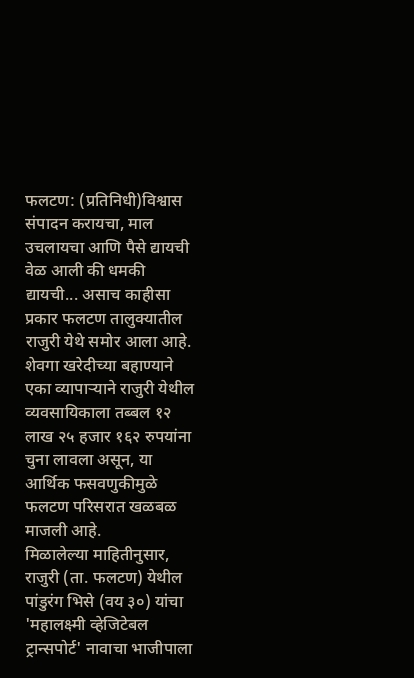फलटण: (प्रतिनिधी)विश्वास संपादन करायचा, माल उचलायचा आणि पैसे द्यायची वेळ आली की धमकी द्यायची... असाच काहीसा प्रकार फलटण तालुक्यातील राजुरी येथे समोर आला आहे. शेवगा खरेदीच्या बहाण्याने एका व्यापाऱ्याने राजुरी येथील व्यवसायिकाला तब्बल १२ लाख २५ हजार १६२ रुपयांना चुना लावला असून, या आर्थिक फसवणुकीमुळे फलटण परिसरात खळबळ माजली आहे.
मिळालेल्या माहितीनुसार, राजुरी (ता. फलटण) येथील पांडुरंग भिसे (वय ३०) यांचा 'महालक्ष्मी व्हेजिटेबल ट्रान्सपोर्ट' नावाचा भाजीपाला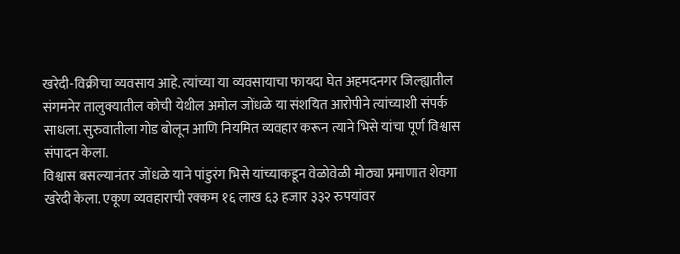खरेदी-विक्रीचा व्यवसाय आहे. त्यांच्या या व्यवसायाचा फायदा घेत अहमदनगर जिल्ह्यातील संगमनेर तालुक्यातील कोची येथील अमोल जोंधळे या संशयित आरोपीने त्यांच्याशी संपर्क साधला. सुरुवातीला गोड बोलून आणि नियमित व्यवहार करून त्याने भिसे यांचा पूर्ण विश्वास संपादन केला.
विश्वास बसल्यानंतर जोंधळे याने पांडुरंग भिसे यांच्याकडून वेळोवेळी मोठ्या प्रमाणात शेवगा खरेदी केला. एकूण व्यवहाराची रक्कम १६ लाख ६३ हजार ३३२ रुपयांवर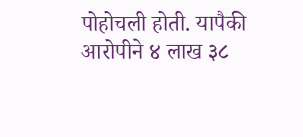पोहोचली होती. यापैकी आरोपीने ४ लाख ३८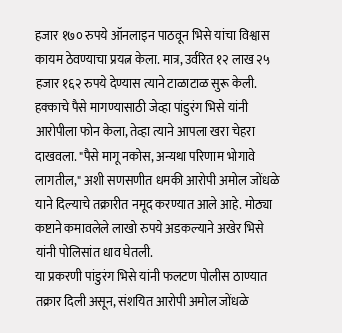हजार १७० रुपये ऑनलाइन पाठवून भिसे यांचा विश्वास कायम ठेवण्याचा प्रयत्न केला. मात्र, उर्वरित १२ लाख २५ हजार १६२ रुपये देण्यास त्याने टाळाटाळ सुरू केली.
हक्काचे पैसे मागण्यासाठी जेव्हा पांडुरंग भिसे यांनी आरोपीला फोन केला, तेव्हा त्याने आपला खरा चेहरा दाखवला. "पैसे मागू नकोस, अन्यथा परिणाम भोगावे लागतील," अशी सणसणीत धमकी आरोपी अमोल जोंधळे याने दिल्याचे तक्रारीत नमूद करण्यात आले आहे. मोठ्या कष्टाने कमावलेले लाखो रुपये अडकल्याने अखेर भिसे यांनी पोलिसांत धाव घेतली.
या प्रकरणी पांडुरंग भिसे यांनी फलटण पोलीस ठाण्यात तक्रार दिली असून, संशयित आरोपी अमोल जोंधळे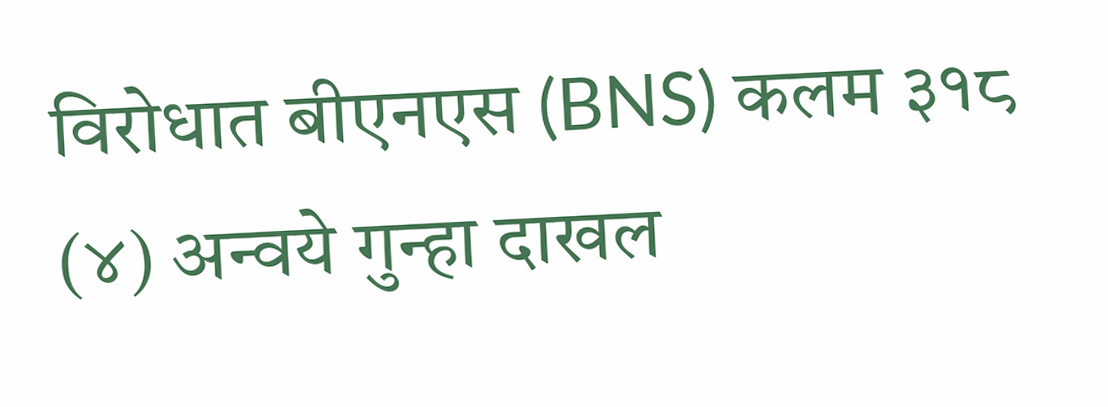विरोधात बीएनएस (BNS) कलम ३१८ (४) अन्वये गुन्हा दाखल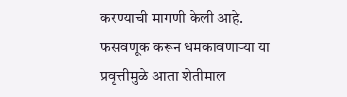करण्याची मागणी केली आहे. फसवणूक करून धमकावणाऱ्या या प्रवृत्तीमुळे आता शेतीमाल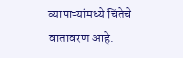व्यापाऱ्यांमध्ये चिंतेचे वातावरण आहे.